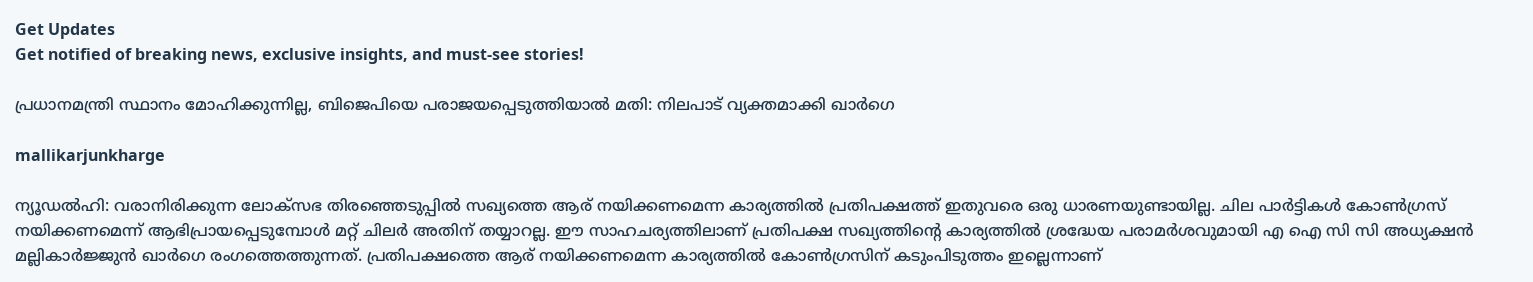Get Updates
Get notified of breaking news, exclusive insights, and must-see stories!

പ്രധാനമന്ത്രി സ്ഥാനം മോഹിക്കുന്നില്ല, ബിജെപിയെ പരാജയപ്പെടുത്തിയാല്‍ മതി: നിലപാട് വ്യക്തമാക്കി ഖാർഗെ

mallikarjunkharge

ന്യൂഡൽഹി: വരാനിരിക്കുന്ന ലോക്സഭ തിരഞ്ഞെടുപ്പില്‍ സഖ്യത്തെ ആര് നയിക്കണമെന്ന കാര്യത്തില്‍ പ്രതിപക്ഷത്ത് ഇതുവരെ ഒരു ധാരണയുണ്ടായില്ല. ചില പാർട്ടികള്‍ കോണ്‍ഗ്രസ് നയിക്കണമെന്ന് ആഭിപ്രായപ്പെടുമ്പോള്‍ മറ്റ് ചിലർ അതിന് തയ്യാറല്ല. ഈ സാഹചര്യത്തിലാണ് പ്രതിപക്ഷ സഖ്യത്തിന്റെ കാര്യത്തില്‍ ശ്രദ്ധേയ പരാമർശവുമായി എ ഐ സി സി അധ്യക്ഷന്‍ മല്ലികാർജ്ജുന്‍ ഖാർഗെ രംഗത്തെത്തുന്നത്. പ്രതിപക്ഷത്തെ ആര് നയിക്കണമെന്ന കാര്യത്തില്‍ കോണ്‍ഗ്രസിന് കടുംപിടുത്തം ഇല്ലെന്നാണ്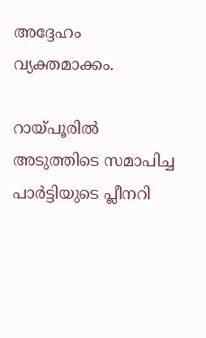അദ്ദേഹം വ്യക്തമാക്കം.

റായ്പൂരിൽ അടുത്തിടെ സമാപിച്ച പാർട്ടിയുടെ പ്ലീനറി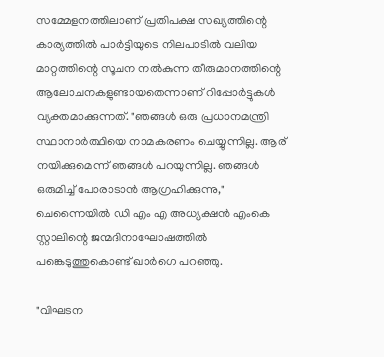സമ്മേളനത്തിലാണ് പ്രതിപക്ഷ സഖ്യത്തിന്റെ കാര്യത്തിൽ പാർട്ടിയുടെ നിലപാടിൽ വലിയ മാറ്റത്തിന്റെ സൂചന നൽകുന്ന തീരുമാനത്തിന്റെ ആലോചനകളുണ്ടായതെന്നാണ് റിപ്പോർട്ടുകള്‍ വ്യക്തമാക്കുന്നത്. "ഞങ്ങൾ ഒരു പ്രധാനമന്ത്രി സ്ഥാനാർത്ഥിയെ നാമകരണം ചെയ്യുന്നില്ല. ആര് നയിക്കുമെന്ന് ഞങ്ങൾ പറയുന്നില്ല. ഞങ്ങൾ ഒരുമിച്ച് പോരാടാൻ ആഗ്രഹിക്കുന്നു," ചെന്നൈയിൽ ഡി എം എ അധ്യക്ഷന്‍ എംകെ സ്റ്റാലിന്റെ ജന്മദിനാഘോഷത്തിൽ പങ്കെടുത്തുകൊണ്ട് ഖാർഗെ പറഞ്ഞു.

"വിഘടന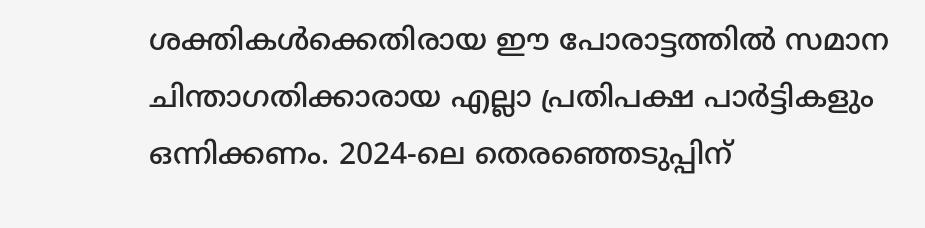ശക്തികൾക്കെതിരായ ഈ പോരാട്ടത്തിൽ സമാന ചിന്താഗതിക്കാരായ എല്ലാ പ്രതിപക്ഷ പാർട്ടികളും ഒന്നിക്കണം. 2024-ലെ തെരഞ്ഞെടുപ്പിന്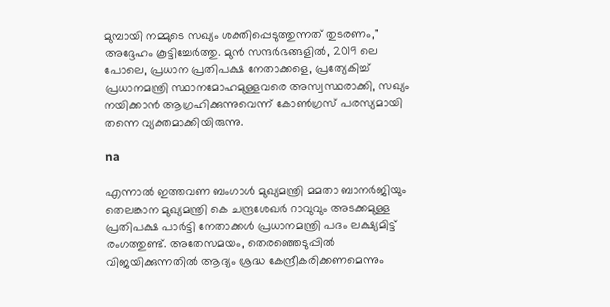മുമ്പായി നമ്മുടെ സഖ്യം ശക്തിപ്പെടുത്തുന്നത് തുടരണം," അദ്ദേഹം കൂട്ടിച്ചേർത്തു. മുൻ സന്ദർഭങ്ങളിൽ, 2019 ലെ പോലെ, പ്രധാന പ്രതിപക്ഷ നേതാക്കളെ, പ്രത്യേകിച്ച് പ്രധാനമന്ത്രി സ്ഥാനമോഹമുള്ളവരെ അസ്വസ്ഥരാക്കി, സഖ്യം നയിക്കാൻ ആഗ്രഹിക്കുന്നുവെന്ന് കോൺഗ്രസ് പരസ്യമായി തന്നെ വ്യക്തമാക്കിയിരുന്നു.

na

എന്നാല്‍ ഇത്തവണ ബംഗാൾ മുഖ്യമന്ത്രി മമതാ ബാനർജിയും തെലങ്കാന മുഖ്യമന്ത്രി കെ ചന്ദ്രശേഖർ റാവുവും അടക്കമുള്ള പ്രതിപക്ഷ പാർട്ടി നേതാക്കള്‍ പ്രധാനമന്ത്രി പദം ലക്ഷ്യമിട്ട് രംഗത്തുണ്ട്. അതേസമയം, തെരഞ്ഞെടുപ്പിൽ വിജയിക്കുന്നതിൽ ആദ്യം ശ്രദ്ധ കേന്ദ്രീകരിക്കണമെന്നും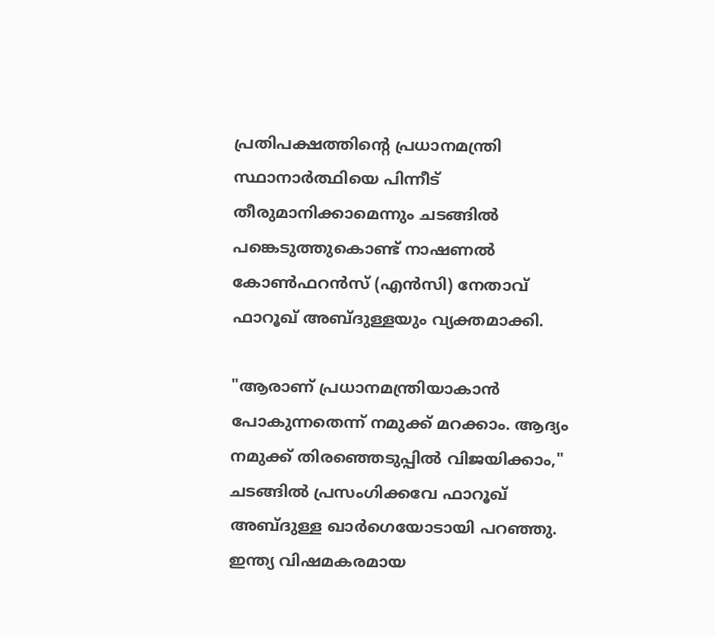പ്രതിപക്ഷത്തിന്റെ പ്രധാനമന്ത്രി സ്ഥാനാർത്ഥിയെ പിന്നീട് തീരുമാനിക്കാമെന്നും ചടങ്ങില്‍ പങ്കെടുത്തുകൊണ്ട് നാഷണൽ കോൺഫറൻസ് (എൻസി) നേതാവ് ഫാറൂഖ് അബ്ദുള്ളയും വ്യക്തമാക്കി.

"ആരാണ് പ്രധാനമന്ത്രിയാകാൻ പോകുന്നതെന്ന് നമുക്ക് മറക്കാം. ആദ്യം നമുക്ക് തിരഞ്ഞെടുപ്പിൽ വിജയിക്കാം," ചടങ്ങിൽ പ്രസംഗിക്കവേ ഫാറൂഖ് അബ്ദുള്ള ഖാർഗെയോടായി പറഞ്ഞു.
ഇന്ത്യ വിഷമകരമായ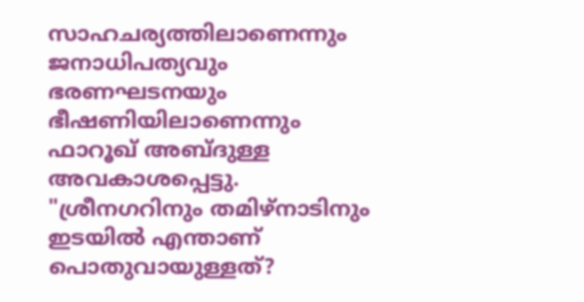സാഹചര്യത്തിലാണെന്നും ജനാധിപത്യവും ഭരണഘടനയും ഭീഷണിയിലാണെന്നും ഫാറൂഖ് അബ്ദുള്ള അവകാശപ്പെട്ടു. "ശ്രീനഗറിനും തമിഴ്‌നാടിനും ഇടയിൽ എന്താണ് പൊതുവായുള്ളത്?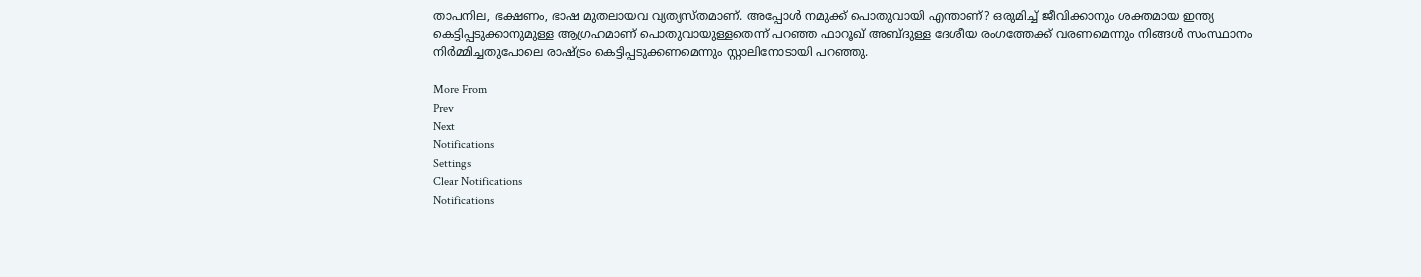താപനില, ഭക്ഷണം, ഭാഷ മുതലായവ വ്യത്യസ്തമാണ്. അപ്പോൾ നമുക്ക് പൊതുവായി എന്താണ്? ഒരുമിച്ച് ജീവിക്കാനും ശക്തമായ ഇന്ത്യ കെട്ടിപ്പടുക്കാനുമുള്ള ആഗ്രഹമാണ് പൊതുവായുള്ളതെന്ന് പറഞ്ഞ ഫാറൂഖ് അബ്ദുള്ള ദേശീയ രംഗത്തേക്ക് വരണമെന്നും നിങ്ങൾ സംസ്ഥാനം നിർമ്മിച്ചതുപോലെ രാഷ്ട്രം കെട്ടിപ്പടുക്കണമെന്നും സ്റ്റാലിനോടായി പറഞ്ഞു.

More From
Prev
Next
Notifications
Settings
Clear Notifications
Notifications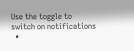Use the toggle to switch on notifications
  •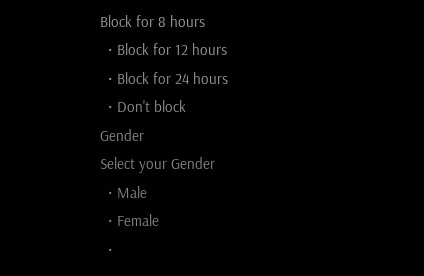Block for 8 hours
  • Block for 12 hours
  • Block for 24 hours
  • Don't block
Gender
Select your Gender
  • Male
  • Female
  •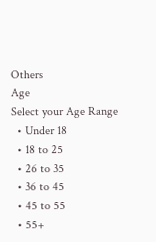Others
Age
Select your Age Range
  • Under 18
  • 18 to 25
  • 26 to 35
  • 36 to 45
  • 45 to 55
  • 55+